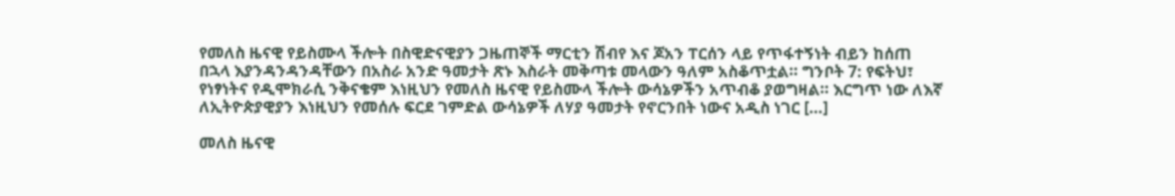የመለስ ዜናዊ የይስሙላ ችሎት በስዊድናዊያን ጋዜጠኞች ማርቲን ሽብየ እና ጆአን ፐርሰን ላይ የጥፋተኝነት ብይን ከሰጠ በኋላ እያንዳንዳንዳቸውን በአስራ አንድ ዓመታት ጽኑ እስራት መቅጣቱ መላውን ዓለም አስቆጥቷል። ግንቦት 7: የፍትህ፣ የነፃነትና የዲሞክራሲ ንቅናቄም እነዚህን የመለስ ዜናዊ የይስሙላ ችሎት ውሳኔዎችን አጥብቆ ያወግዛል። እርግጥ ነው ለእኛ ለኢትዮጵያዊያን እነዚህን የመሰሉ ፍርደ ገምድል ውሳኔዎች ለሃያ ዓመታት የኖርንበት ነውና አዲስ ነገር […]

መለስ ዜናዊ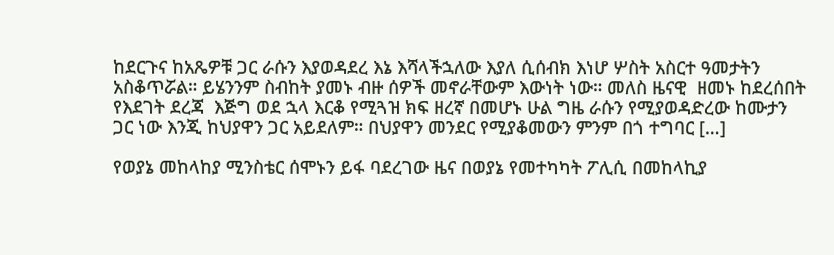ከደርጉና ከአጼዎቹ ጋር ራሱን እያወዳደረ እኔ እሻላችኋለው እያለ ሲሰብክ እነሆ ሦስት አስርተ ዓመታትን አስቆጥሯል። ይሄንንም ስብከት ያመኑ ብዙ ሰዎች መኖራቸውም እውነት ነው። መለስ ዜናዊ  ዘመኑ ከደረሰበት የእደገት ደረጃ  እጅግ ወደ ኋላ እርቆ የሚጓዝ ክፍ ዘረኛ በመሆኑ ሁል ግዜ ራሱን የሚያወዳድረው ከሙታን ጋር ነው እንጂ ከህያዋን ጋር አይደለም። በህያዋን መንደር የሚያቆመውን ምንም በጎ ተግባር […]

የወያኔ መከላከያ ሚንስቴር ሰሞኑን ይፋ ባደረገው ዜና በወያኔ የመተካካት ፖሊሲ በመከላኪያ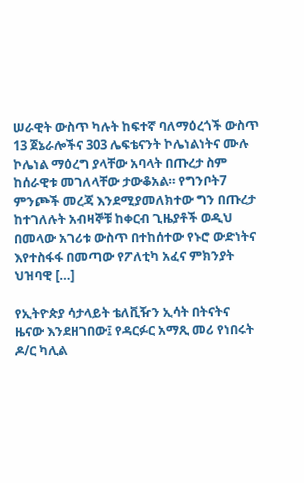ሠራዊት ውስጥ ካሉት ከፍተኛ ባለማዕረጎች ውስጥ 13 ጀኔራሎችና 303 ሌፍቴናንት ኮሌነልነትና ሙሉ ኮሌነል ማዕረግ ያላቸው አባላት በጡረታ ስም ከሰራዊቱ መገለላቸው ታውቆአል። የግንቦት7 ምንጮች መረጃ እንደሚያመለክተው ግን በጡረታ ከተገለሉት አብዛኞቹ ከቀርብ ጊዜያቶች ወዲህ በመላው አገሪቱ ውስጥ በተከሰተው የኑሮ ውድነትና እየተስፋፋ በመጣው የፖለቲካ አፈና ምክንያት ህዝባዊ […]

የኢትዮጵያ ሳታላይት ቴለቪዥን ኢሳት በትናትና ዜናው እንደዘገበው፤ የዳርፉር አማጺ መሪ የነበሩት ዶ/ር ካሊል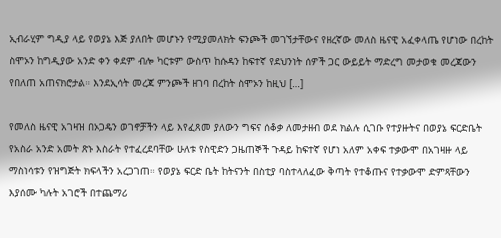ኢብራሂም ግዲያ ላይ የወያኔ እጅ ያለበት መሆኑን የሚያመለክት ፍንጮች መገኘታቸውና የዘረኛው መለስ ዜናዊ አፈቀላጤ የሆነው በረከት ስሞኦን ከግዲያው አንድ ቀን ቀደም ብሎ ካርቱም ውስጥ ከሱዳን ከፍተኛ የደህንነት ሰዎች ጋር ውይይት ማድረግ መታወቁ መረጃውን የበለጠ አጠናክሮታል። እንደኢሳት መረጃ ምንጮች ዘገባ በረከት ስሞኦን ከዚህ […]

የመለስ ዜናዊ አገዛዝ በኦጋዴን ወገኖቻችን ላይ እየፈጸመ ያለውን ግፍና ሰቆቃ ለመታዘብ ወደ ክልሉ ሲገቡ የተያዙትና በወያኔ ፍርድቤት የአስራ አንድ አመት ጽኑ እስራት የተፈረደባቸው ሁለቱ የስዊድን ጋዜጠኞች ጉዳይ ከፍተኛ የሆነ አለም አቀፍ ተቃውሞ በአገዛዙ ላይ ማስነሳቱን የዝግጅት ክፍላችን አረጋገጠ። የወያኔ ፍርድ ቤት ከትናንት በስቲያ ባስተላለፈው ቅጣት የተቆጡና የተቃውሞ ድምጻቸውን እያሰሙ ካሉት አገሮች በተጨማሪ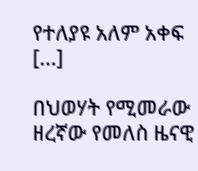የተለያዩ አለም አቀፍ […]

በህወሃት የሚመራው ዘረኛው የመለስ ዜናዊ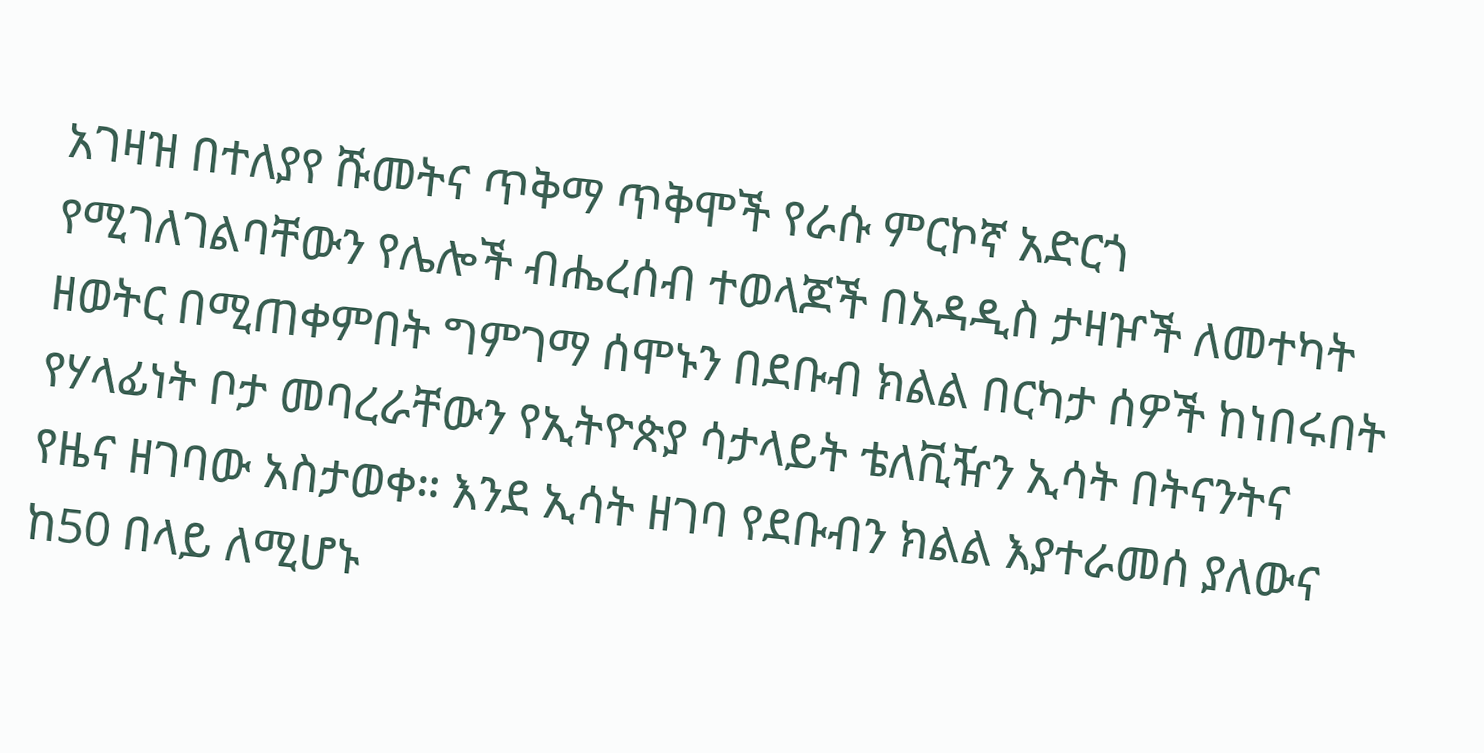አገዛዝ በተለያየ ሹመትና ጥቅማ ጥቅሞች የራሱ ምርኮኛ አድርጎ የሚገለገልባቸውን የሌሎች ብሔረሰብ ተወላጆች በአዳዲስ ታዛዦች ለመተካት ዘወትር በሚጠቀምበት ግምገማ ሰሞኑን በደቡብ ክልል በርካታ ሰዎች ከነበሩበት የሃላፊነት ቦታ መባረራቸውን የኢትዮጵያ ሳታላይት ቴለቪዥን ኢሳት በትናንትና የዜና ዘገባው አስታወቀ። እንደ ኢሳት ዘገባ የደቡብን ክልል እያተራመሰ ያለውና ከ50 በላይ ለሚሆኑ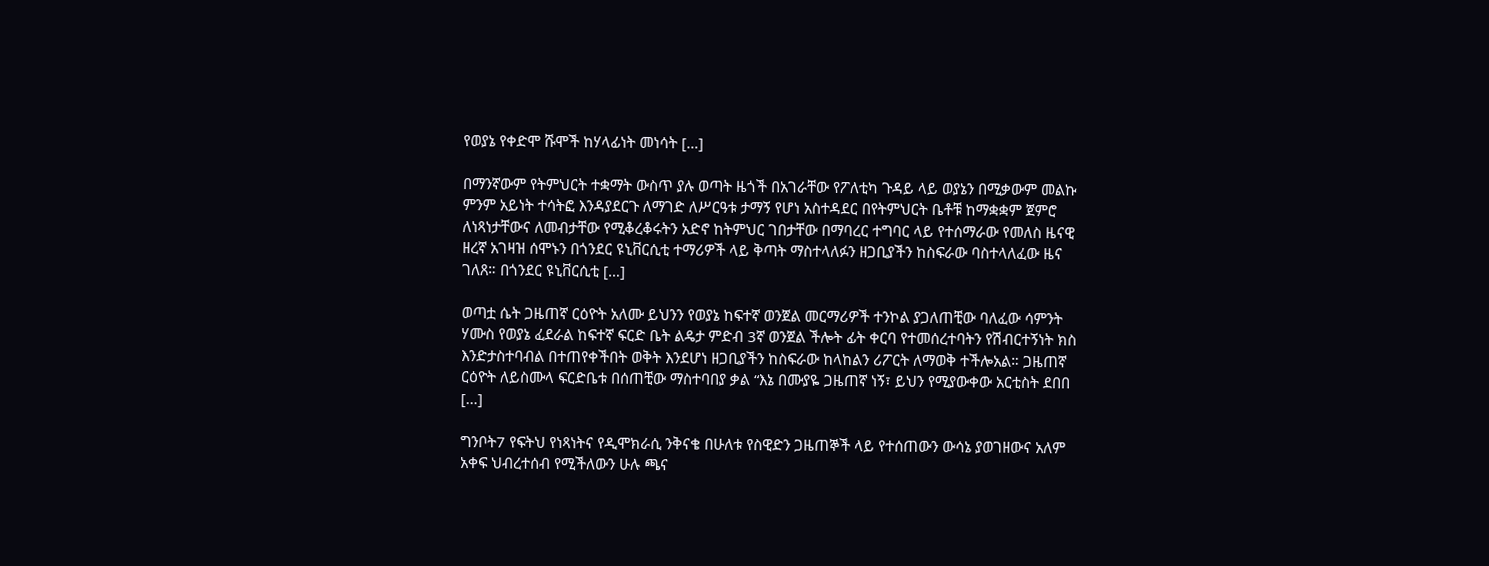የወያኔ የቀድሞ ሹሞች ከሃላፊነት መነሳት […]

በማንኛውም የትምህርት ተቋማት ውስጥ ያሉ ወጣት ዜጎች በአገራቸው የፖለቲካ ጉዳይ ላይ ወያኔን በሚቃውም መልኩ ምንም አይነት ተሳትፎ እንዳያደርጉ ለማገድ ለሥርዓቱ ታማኝ የሆነ አስተዳደር በየትምህርት ቤቶቹ ከማቋቋም ጀምሮ ለነጻነታቸውና ለመብታቸው የሚቆረቆሩትን አድኖ ከትምህር ገበታቸው በማባረር ተግባር ላይ የተሰማራው የመለስ ዜናዊ ዘረኛ አገዛዝ ሰሞኑን በጎንደር ዩኒቨርሲቲ ተማሪዎች ላይ ቅጣት ማስተላለፉን ዘጋቢያችን ከስፍራው ባስተላለፈው ዜና ገለጸ። በጎንደር ዩኒቨርሲቲ […]

ወጣቷ ሴት ጋዜጠኛ ርዕዮት አለሙ ይህንን የወያኔ ከፍተኛ ወንጀል መርማሪዎች ተንኮል ያጋለጠቺው ባለፈው ሳምንት ሃሙስ የወያኔ ፈደራል ከፍተኛ ፍርድ ቤት ልዴታ ምድብ 3ኛ ወንጀል ችሎት ፊት ቀርባ የተመሰረተባትን የሽብርተኝነት ክስ እንድታስተባብል በተጠየቀችበት ወቅት እንደሆነ ዘጋቢያችን ከስፍራው ከላከልን ሪፖርት ለማወቅ ተችሎአል። ጋዜጠኛ ርዕዮት ለይስሙላ ፍርድቤቱ በሰጠቺው ማስተባበያ ቃል “እኔ በሙያዬ ጋዜጠኛ ነኝ፣ ይህን የሚያውቀው አርቲስት ደበበ […]

ግንቦት7 የፍትህ የነጻነትና የዲሞክራሲ ንቅናቄ በሁለቱ የስዊድን ጋዜጠኞች ላይ የተሰጠውን ውሳኔ ያወገዘውና አለም አቀፍ ህብረተሰብ የሚችለውን ሁሉ ጫና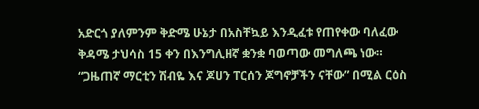አድርጎ ያለምንም ቅድሜ ሁኔታ በአስቸኳይ እንዲፈቱ የጠየቀው ባለፈው ቅዳሜ ታህሳስ 15 ቀን በእንግሊዘኛ ቋንቋ ባወጣው መግለጫ ነው። “ጋዜጠኛ ማርቲን ሽብዬ እና ጆሀን ፐርሰን ጆግኖቻችን ናቸው” በሚል ርዕስ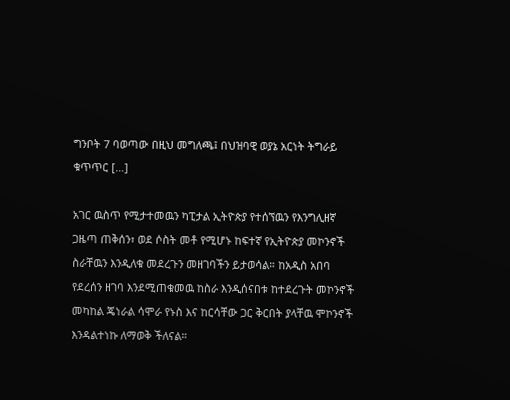ግንቦት 7 ባወጣው በዚህ መግለጫ፤ በህዝባዊ ወያኔ አርነት ትግራይ ቁጥጥር […]

አገር ዉስጥ የሚታተመዉን ካፒታል ኢትዮጵያ የተሰኘዉን የእንግሊዘኛ ጋዜጣ ጠቅሰን፣ ወደ ሶስት መቶ የሚሆኑ ከፍተኛ የኢትዮጵያ መኮንኖች ስራቸዉን እንዲለቁ መደረጉን መዘገባችን ይታወሳል። ከአዲስ አበባ የደረሰን ዘገባ እንደሚጠቁመዉ ከስራ እንዲሰናበቱ ከተደረጉት መኮንኖች መካከል ጄነራል ሳሞራ የኑስ እና ከርሳቸው ጋር ቅርበት ያላቸዉ ሞኮንኖች እንዳልተነኩ ለማወቅ ችለናል።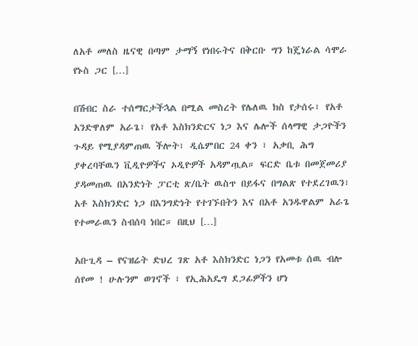ለአቶ መለስ ዜናዊ በጣም ታማኝ የነበሩትና በቅርቡ ግን ከጄነራል ሳሞራ የኑስ ጋር […]

በሽብር ስራ ተሰማርታችኋል በሚል መስረት የሌለዉ ክስ የታሰሩ፣ የአቶ አንድዋለም አራጌ፣ የአቶ እስክንድርና ነጋ እና ሌሎች ሰላማዊ ታጋዮችን ጉዳይ የሚያዳምጠዉ ችሎት፣ ዲሴምበር 24 ቀን ፣ አቃቢ ሕግ ያቀረባቸዉን ቪዲዮዎችና ኦዲዮዎች አዳምጧል። ፍርድ ቤቱ በመጀመሪያ ያዳመጠዉ በአንድነት ፓርቲ ጽ/ቤት ዉስጥ በይፋና በግልጽ የተደረገዉን፣ አቶ እስክንድር ነጋ በእንግድነት የተገኙበትን እና በአቶ አንዱዋልም አራጌ የተመራዉን ስብሰባ ነበር። በዚህ […]

አቡጊዳ – የናዝሬት ድህረ ገጽ አቶ እስክንድር ነጋን የአመቱ ሰዉ ብሎ ሰየመ ! ሁሉንም ወገኖች ፣ የኢሕአዴግ ደጋፊዎችን ሆነ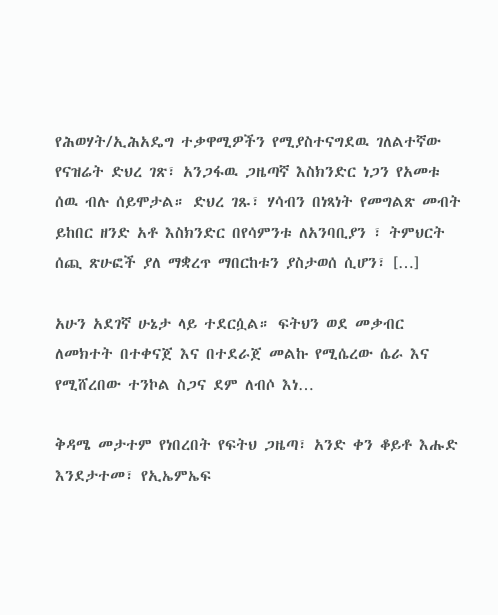የሕወሃት/ኢሕአዴግ ተቃዋሚዎችን የሚያስተናግደዉ ገለልተኛው የናዝሬት ድህረ ገጽ፣ አንጋፋዉ ጋዜጣኛ እስክንድር ነጋን የአመቱ ሰዉ ብሉ ሰይሞታል። ድህረ ገጹ፣ ሃሳብን በነጻነት የመግልጽ መብት ይከበር ዘንድ አቶ እስክንድር በየሳምንቱ ለአንባቢያን ፣ ትምህርት ሰጪ ጽሁፎች ያለ ማቋረጥ ማበርከቱን ያስታወሰ ሲሆን፣ […]

አሁን አደገኛ ሁኔታ ላይ ተደርሷል። ፍትህን ወደ መቃብር ለመክተት በተቀናጀ እና በተደራጀ መልኩ የሚሴረው ሴራ እና የሚሸረበው ተንኮል ስጋና ደም ለብሶ እነ…

ቅዳሜ መታተም የነበረበት የፍትህ ጋዜጣ፣ አንድ ቀን ቆይቶ እሑድ እንደታተመ፣ የኢኤምኤፍ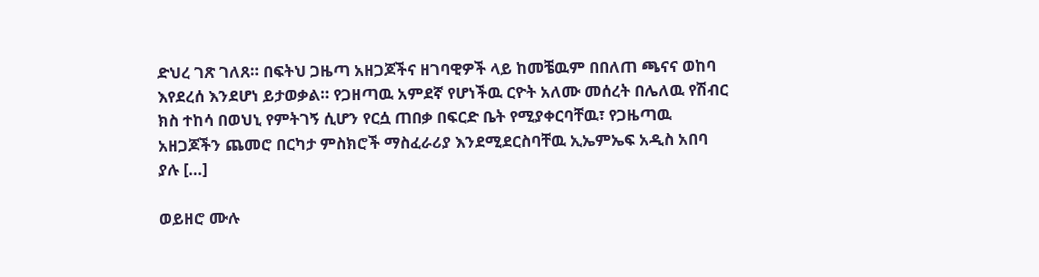ድህረ ገጽ ገለጸ። በፍትህ ጋዜጣ አዘጋጆችና ዘገባዊዎች ላይ ከመቼዉም በበለጠ ጫናና ወከባ እየደረሰ እንደሆነ ይታወቃል። የጋዘጣዉ አምደኛ የሆነችዉ ርዮት አለሙ መሰረት በሌለዉ የሽብር ክስ ተከሳ በወህኒ የምትገኝ ሲሆን የርሷ ጠበቃ በፍርድ ቤት የሚያቀርባቸዉ፣ የጋዜጣዉ አዘጋጆችን ጨመሮ በርካታ ምስክሮች ማስፈራሪያ እንደሚደርስባቸዉ ኢኤምኤፍ አዲስ አበባ ያሉ […]

ወይዘሮ ሙሉ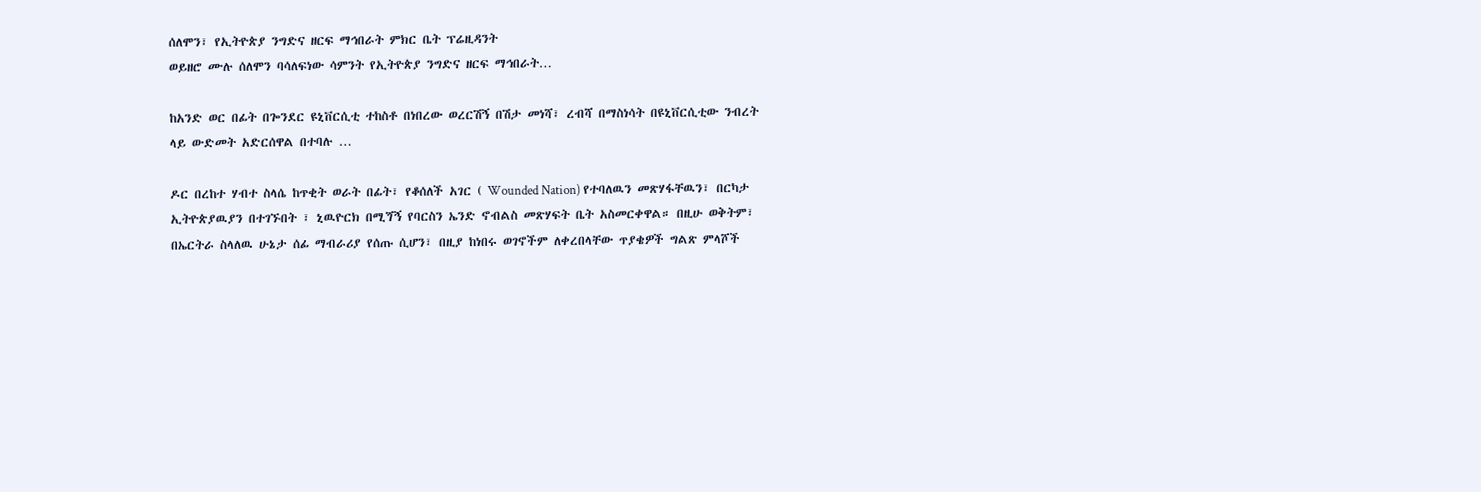ሰለሞን፣ የኢትዮጵያ ንግድና ዘርፍ ማኅበራት ምክር ቤት ፕሬዚዳንት
ወይዘሮ ሙሉ ሰለሞን ባሳለፍነው ሳምንት የኢትዮጵያ ንግድና ዘርፍ ማኅበራት…

ከአንድ ወር በፊት በጐንደር ዩኒቨርሲቲ ተከስቶ በነበረው ወረርሽኝ በሽታ መነሻ፣ ረብሻ በማስነሳት በዩኒቨርሲቲው ንብረት ላይ ውድመት አድርሰዋል በተባሉ …

ዶር በረከተ ሃብተ ስላሴ ከጥቂት ወራት በፊት፣ የቆሰለች አገር ( Wounded Nation) የተባለዉን መጽሃፋቸዉን፣ በርካታ ኢትዮጵያዉያን በተገኙበት ፣ ኒዉዮርክ በሚጘኝ የባርስን ኤንድ ኖብልስ መጽሃፍት ቤት አስመርቀዋል። በዚሁ ወቅትም፣ በኤርትራ ስላለዉ ሁኔታ ሰፊ ማብራሪያ የሰጡ ሲሆን፣ በዚያ ከነበሩ ወገኖችም ለቀረበላቸው ጥያቄዎች ግልጽ ምላሾች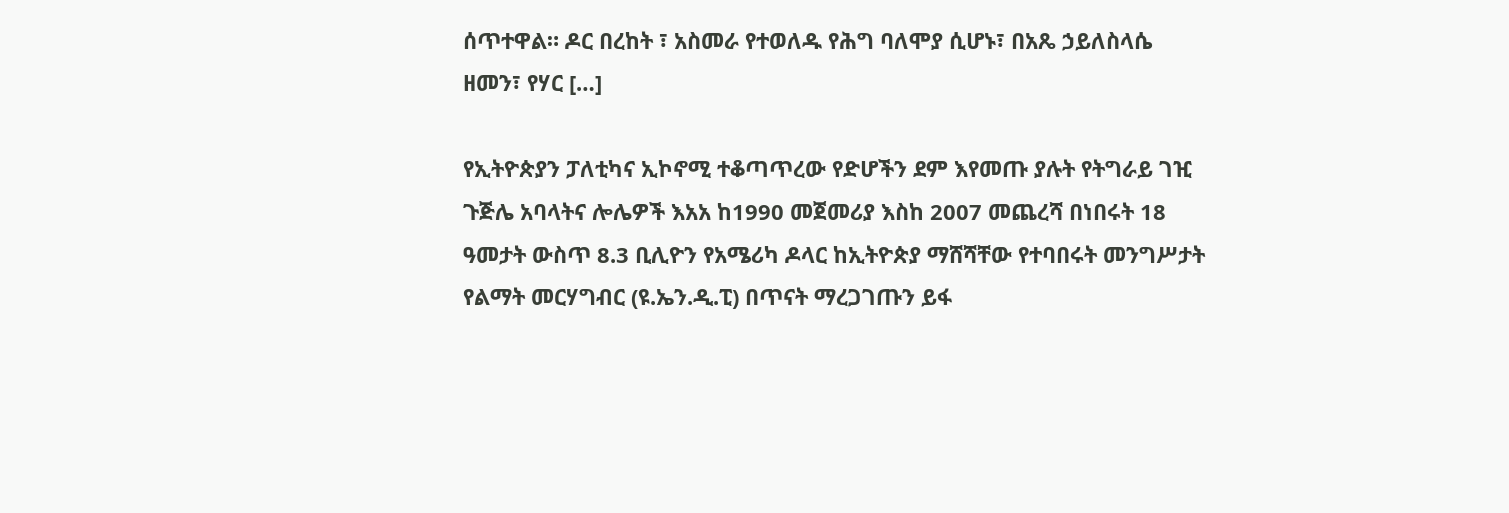ሰጥተዋል። ዶር በረከት ፣ አስመራ የተወለዱ የሕግ ባለሞያ ሲሆኑ፣ በአጼ ኃይለስላሴ ዘመን፣ የሃር […]

የኢትዮጵያን ፓለቲካና ኢኮኖሚ ተቆጣጥረው የድሆችን ደም እየመጡ ያሉት የትግራይ ገዢ ጉጅሌ አባላትና ሎሌዎች እአአ ከ1990 መጀመሪያ እስከ 2007 መጨረሻ በነበሩት 18 ዓመታት ውስጥ 8.3 ቢሊዮን የአሜሪካ ዶላር ከኢትዮጵያ ማሸሻቸው የተባበሩት መንግሥታት የልማት መርሃግብር (ዩ.ኤን.ዲ.ፒ) በጥናት ማረጋገጡን ይፋ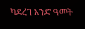ካደረገ አንድ ዓመት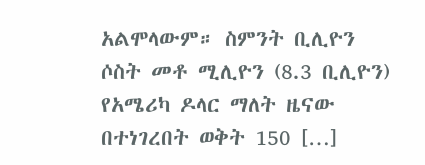አልሞላውም። ስምንት ቢሊዮን ሶስት መቶ ሚሊዮን (8.3 ቢሊዮን) የአሜሪካ ዶላር ማለት ዜናው በተነገረበት ወቅት 150 […]